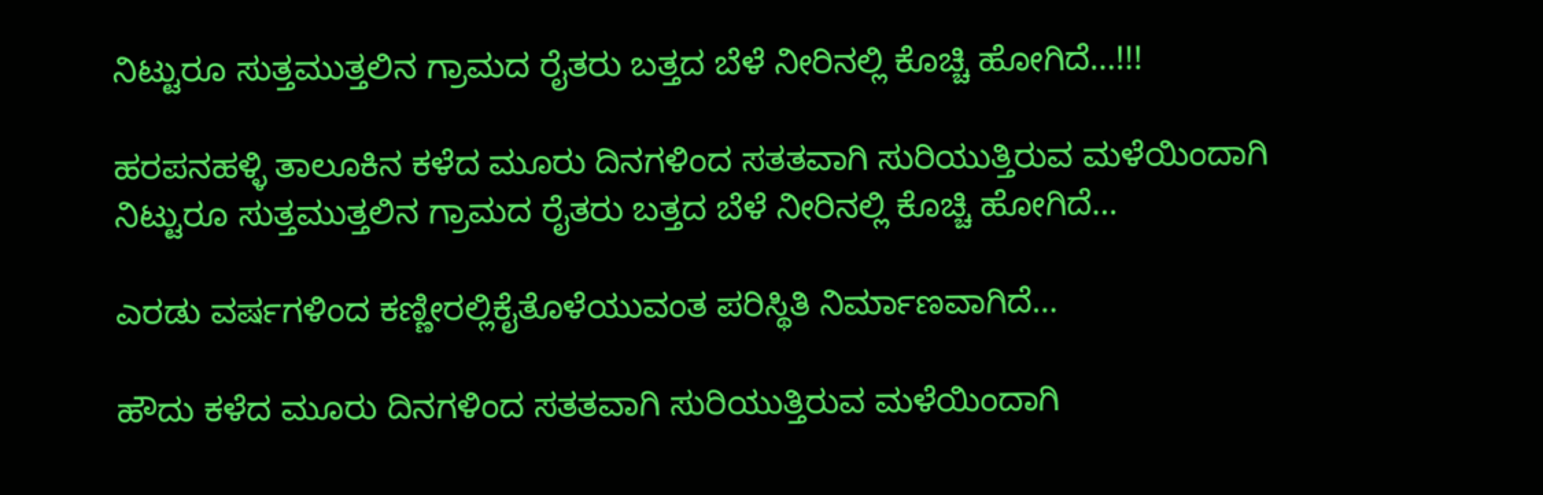ನಿಟ್ಟುರೂ ಸುತ್ತಮುತ್ತಲಿನ ಗ್ರಾಮದ ರೈತರು ಬತ್ತದ ಬೆಳೆ ನೀರಿನಲ್ಲಿ ಕೊಚ್ಚಿ ಹೋಗಿದೆ…!!!

ಹರಪನಹಳ್ಳಿ ತಾಲೂಕಿನ ಕಳೆದ ಮೂರು ದಿನಗಳಿಂದ ಸತತವಾಗಿ ಸುರಿಯುತ್ತಿರುವ ಮಳೆಯಿಂದಾಗಿ ನಿಟ್ಟುರೂ ಸುತ್ತಮುತ್ತಲಿನ ಗ್ರಾಮದ ರೈತರು ಬತ್ತದ ಬೆಳೆ ನೀರಿನಲ್ಲಿ ಕೊಚ್ಚಿ ಹೋಗಿದೆ…

ಎರಡು ವರ್ಷಗಳಿಂದ ಕಣ್ಣೀರಲ್ಲಿಕೈತೊಳೆಯುವಂತ ಪರಿಸ್ಥಿತಿ ನಿರ್ಮಾಣವಾಗಿದೆ…

ಹೌದು ಕಳೆದ ಮೂರು ದಿನಗಳಿಂದ ಸತತವಾಗಿ ಸುರಿಯುತ್ತಿರುವ ಮಳೆಯಿಂದಾಗಿ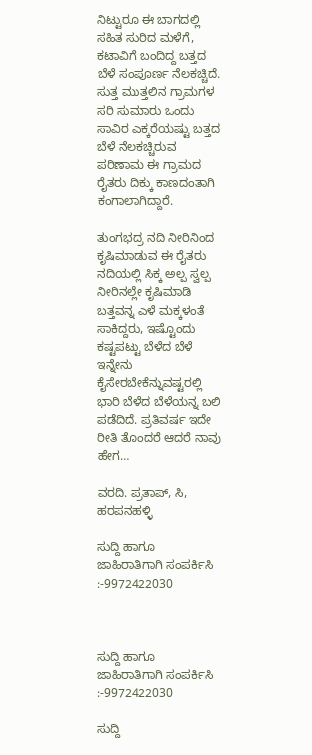ನಿಟ್ಟುರೂ ಈ ಬಾಗದಲ್ಲಿ ಸಹಿತ ಸುರಿದ ಮಳೆಗೆ, ಕಟಾವಿಗೆ ಬಂದಿದ್ದ ಬತ್ತದ ಬೆಳೆ ಸಂಪೂರ್ಣ ನೆಲಕಚ್ಚಿದೆ‌. ಸುತ್ತ ಮುತ್ತಲಿನ ಗ್ರಾಮಗಳ ಸರಿ ಸುಮಾರು ಒಂದು ಸಾವಿರ ಎಕ್ಕರೆಯಷ್ಟು ಬತ್ತದ ಬೆಳೆ ನೆಲಕಚ್ಚಿರುವ ಪರಿಣಾಮ ಈ ಗ್ರಾಮದ ರೈತರು ದಿಕ್ಕು ಕಾಣದಂತಾಗಿ ಕಂಗಾಲಾಗಿದ್ದಾರೆ.

ತುಂಗಭದ್ರ ನದಿ ನೀರಿನಿಂದ ಕೃಷಿಮಾಡುವ ಈ ರೈತರು ನದಿಯಲ್ಲಿ ಸಿಕ್ಕ ಅಲ್ಪ ಸ್ವಲ್ಪ ನೀರಿನಲ್ಲೇ ಕೃಷಿಮಾಡಿ ಬತ್ತವನ್ನ ಎಳೆ ಮಕ್ಕಳಂತೆ ಸಾಕಿದ್ದರು, ಇಷ್ಟೊಂದು ಕಷ್ಟಪಟ್ಟು ಬೆಳೆದ ಬೆಳೆ ಇನ್ನೇನು ಕೈಸೇರಬೇಕೆನ್ನುವಷ್ಟರಲ್ಲಿ ಭಾರಿ ಬೆಳೆದ ಬೆಳೆಯನ್ನ ಬಲಿ ಪಡೆದಿದೆ. ಪ್ರತಿವರ್ಷ ಇದೇ ರೀತಿ ತೊಂದರೆ ಆದರೆ ನಾವು ಹೇಗ…

ವರದಿ. ಪ್ರತಾಪ್, ಸಿ, ಹರಪನಹಳ್ಳಿ

ಸುದ್ದಿ ಹಾಗೂ ಜಾಹಿರಾತಿಗಾಗಿ ಸಂಪರ್ಕಿಸಿ :-9972422030



ಸುದ್ದಿ ಹಾಗೂ ಜಾಹಿರಾತಿಗಾಗಿ ಸಂಪರ್ಕಿಸಿ :-9972422030

ಸುದ್ದಿ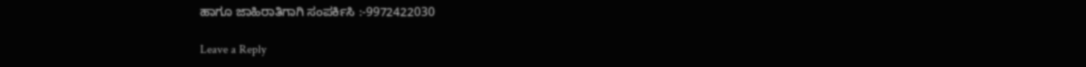ಹಾಗೂ ಜಾಹಿರಾತಿಗಾಗಿ ಸಂಪರ್ಕಿಸಿ :-9972422030

Leave a Reply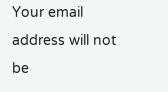Your email address will not be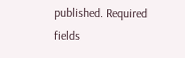published. Required fields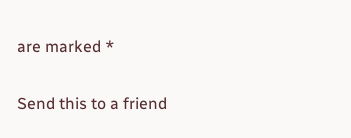are marked *

Send this to a friend